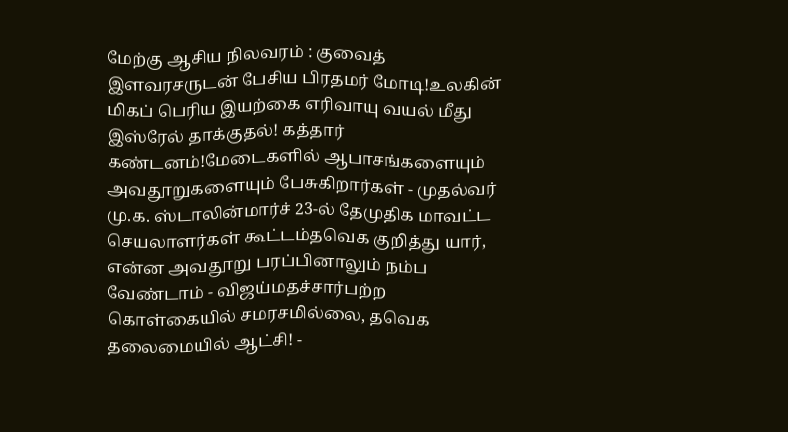மேற்கு ஆசிய நிலவரம் : குவைத் இளவரசருடன் பேசிய பிரதமர் மோடி!உலகின் மிகப் பெரிய இயற்கை எரிவாயு வயல் மீது இஸ்ரேல் தாக்குதல்! கத்தார் கண்டனம்!மேடைகளில் ஆபாசங்களையும் அவதூறுகளையும் பேசுகிறார்கள் - முதல்வர் மு.க. ஸ்டாலின்மார்ச் 23-ல் தேமுதிக மாவட்ட செயலாளர்கள் கூட்டம்தவெக குறித்து யார், என்ன அவதூறு பரப்பினாலும் நம்ப வேண்டாம் - விஜய்மதச்சார்பற்ற கொள்கையில் சமரசமில்லை, தவெக தலைமையில் ஆட்சி! -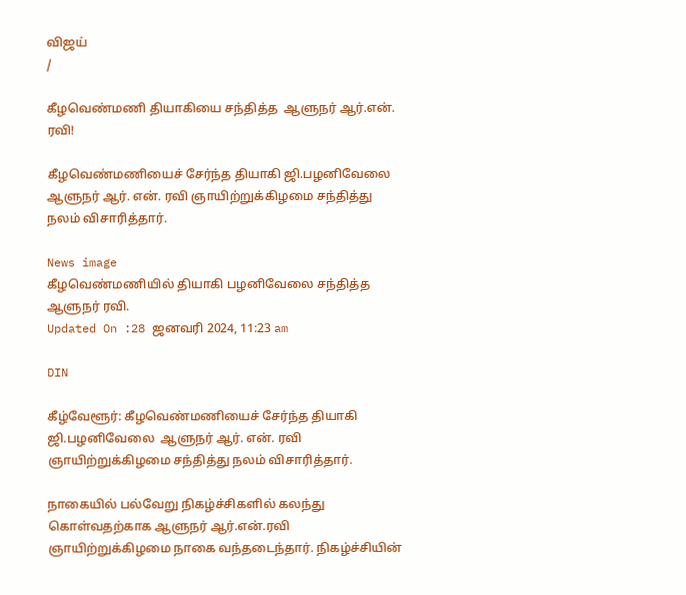விஜய்
/

கீழவெண்மணி தியாகியை சந்தித்த  ஆளுநர் ஆர்.என். ரவி!

கீழவெண்மணியைச் சேர்ந்த தியாகி ஜி.பழனிவேலை  ஆளுநர் ஆர். என். ரவி ஞாயிற்றுக்கிழமை சந்தித்து நலம் விசாரித்தார்.

News image
கீழவெண்மணியில் தியாகி பழனிவேலை சந்தித்த ஆளுநர் ரவி.
Updated On :28 ஜனவரி 2024, 11:23 am

DIN

கீழ்வேளூர்: கீழவெண்மணியைச் சேர்ந்த தியாகி ஜி.பழனிவேலை  ஆளுநர் ஆர். என். ரவி ஞாயிற்றுக்கிழமை சந்தித்து நலம் விசாரித்தார்.

நாகையில் பல்வேறு நிகழ்ச்சிகளில் கலந்து கொள்வதற்காக ஆளுநர் ஆர்.என்.ரவி ஞாயிற்றுக்கிழமை நாகை வந்தடைந்தார். நிகழ்ச்சியின்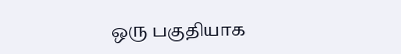ஒரு பகுதியாக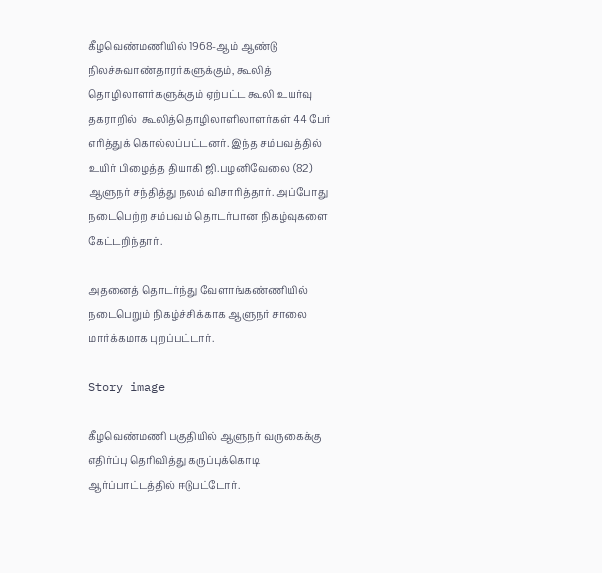கீழவெண்மணியில் 1968-ஆம் ஆண்டு நிலச்சுவாண்தாரர்களுக்கும், கூலித் தொழிலாளர்களுக்கும் ஏற்பட்ட கூலி உயர்வு தகராறில்  கூலித்தொழிலாளிலாளர்கள் 44 பேர் எரித்துக் கொல்லப்பட்டனர். இந்த சம்பவத்தில் உயிர் பிழைத்த தியாகி ஜி.பழனிவேலை (82) ஆளுநர் சந்தித்து நலம் விசாரித்தார். அப்போது நடைபெற்ற சம்பவம் தொடர்பான நிகழ்வுகளை கேட்டறிந்தார்.

அதனைத் தொடர்ந்து வேளாங்கண்ணியில் நடைபெறும் நிகழ்ச்சிக்காக ஆளுநர் சாலை மார்க்கமாக புறப்பட்டார்.

Story image

கீழவெண்மணி பகுதியில் ஆளுநர் வருகைக்கு எதிர்ப்பு தெரிவித்து கருப்புக்கொடி ஆர்ப்பாட்டத்தில் ஈடுபட்டோர்.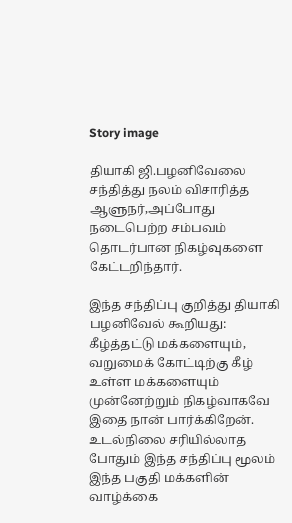Story image

தியாகி ஜி.பழனிவேலை சந்தித்து நலம் விசாரித்த ஆளுநர்,அப்போது நடைபெற்ற சம்பவம் தொடர்பான நிகழ்வுகளை கேட்டறிந்தார்.

இந்த சந்திப்பு குறித்து தியாகி பழனிவேல் கூறியது: கீழ்த்தட்டு மக்களையும், வறுமைக் கோட்டிற்கு கீழ் உள்ள மக்களையும் முன்னேற்றும் நிகழ்வாகவே இதை நான் பார்க்கிறேன். உடல்நிலை சரியில்லாத போதும் இந்த சந்திப்பு மூலம் இந்த பகுதி மக்களின் வாழ்க்கை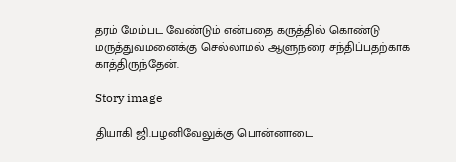தரம் மேம்பட வேண்டும் என்பதை கருத்தில் கொண்டு மருத்துவமனைக்கு செல்லாமல் ஆளுநரை சந்திப்பதற்காக காத்திருந்தேன்.

Story image

தியாகி ஜி.பழனிவேலுக்கு பொன்னாடை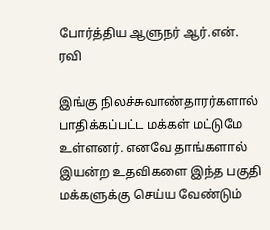போர்த்திய ஆளுநர் ஆர்.என். ரவி

இங்கு நிலச்சுவாண்தாரர்களால் பாதிக்கப்பட்ட மக்கள் மட்டுமே உள்ளனர். எனவே தாங்களால் இயன்ற உதவிகளை இந்த பகுதி மக்களுக்கு செய்ய வேண்டும்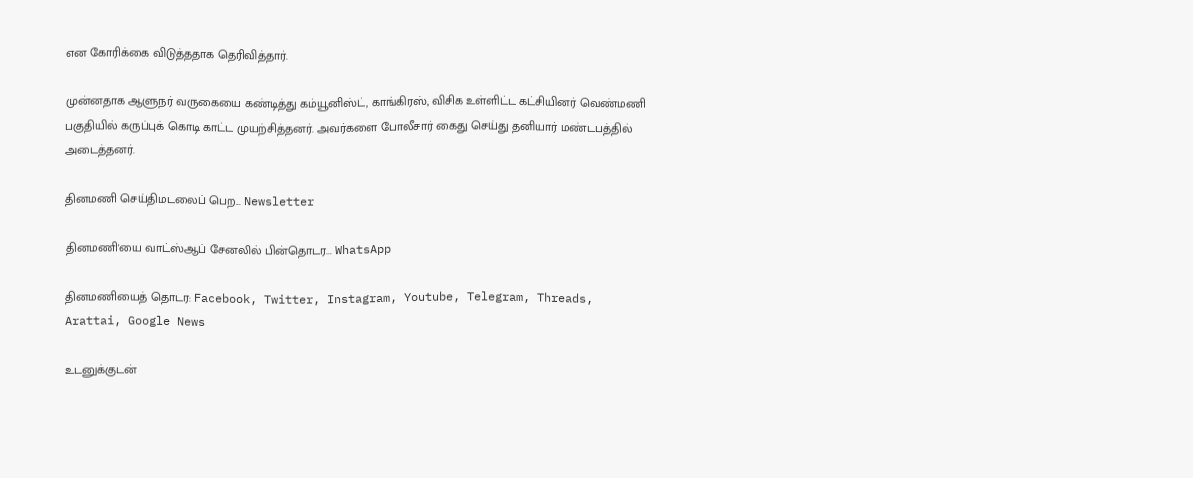என கோரிக்கை விடுத்ததாக தெரிவித்தார்.

முன்னதாக ஆளுநர் வருகையை கண்டித்து கம்யூனிஸ்ட், காங்கிரஸ், விசிக உள்ளிட்ட கட்சியினர் வெண்மணி பகுதியில் கருப்புக் கொடி காட்ட முயற்சித்தனர். அவர்களை போலீசார் கைது செய்து தனியார் மண்டபத்தில் அடைத்தனர்.

தினமணி செய்திமடலைப் பெற... Newsletter

தினமணி'யை வாட்ஸ்ஆப் சேனலில் பின்தொடர... WhatsApp

தினமணியைத் தொடர: Facebook, Twitter, Instagram, Youtube, Telegram, Threads, Arattai, Google News

உடனுக்குடன்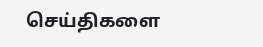செய்திகளை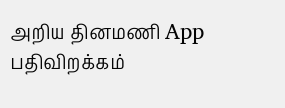அறிய தினமணி App பதிவிறக்கம்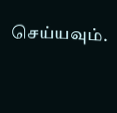செய்யவும்.